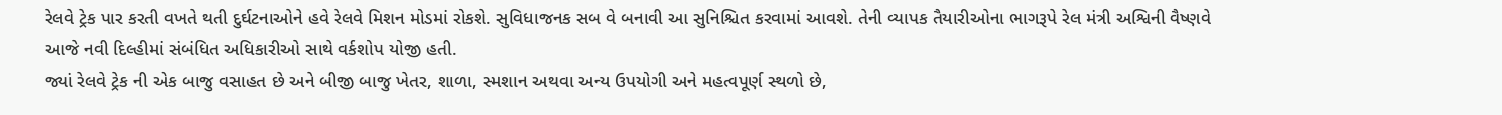રેલવે ટ્રેક પાર કરતી વખતે થતી દુર્ઘટનાઓને હવે રેલવે મિશન મોડમાં રોકશે. સુવિધાજનક સબ વે બનાવી આ સુનિશ્ચિત કરવામાં આવશે. તેની વ્યાપક તૈયારીઓના ભાગરૂપે રેલ મંત્રી અશ્વિની વૈષ્ણવે આજે નવી દિલ્હીમાં સંબંધિત અધિકારીઓ સાથે વર્કશોપ યોજી હતી.
જ્યાં રેલવે ટ્રેક ની એક બાજુ વસાહત છે અને બીજી બાજુ ખેતર, શાળા, સ્મશાન અથવા અન્ય ઉપયોગી અને મહત્વપૂર્ણ સ્થળો છે,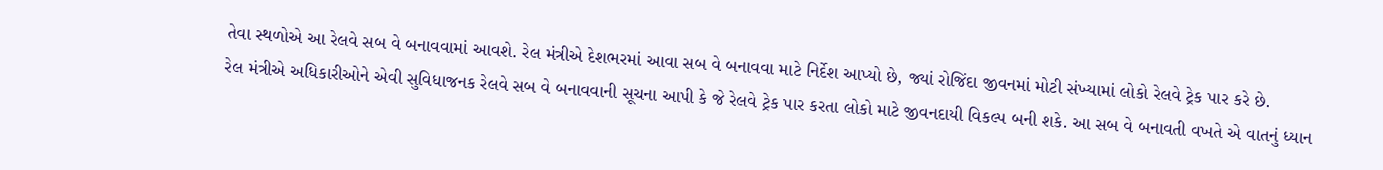તેવા સ્થળોએ આ રેલવે સબ વે બનાવવામાં આવશે. રેલ મંત્રીએ દેશભરમાં આવા સબ વે બનાવવા માટે નિર્દેશ આપ્યો છે, જ્યાં રોજિંદા જીવનમાં મોટી સંખ્યામાં લોકો રેલવે ટ્રેક પાર કરે છે.
રેલ મંત્રીએ અધિકારીઓને એવી સુવિધાજનક રેલવે સબ વે બનાવવાની સૂચના આપી કે જે રેલવે ટ્રેક પાર કરતા લોકો માટે જીવનદાયી વિકલ્પ બની શકે. આ સબ વે બનાવતી વખતે એ વાતનું ધ્યાન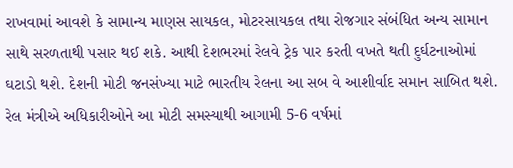રાખવામાં આવશે કે સામાન્ય માણસ સાયકલ, મોટરસાયકલ તથા રોજગાર સંબંધિત અન્ય સામાન સાથે સરળતાથી પસાર થઈ શકે. આથી દેશભરમાં રેલવે ટ્રેક પાર કરતી વખતે થતી દુર્ઘટનાઓમાં ઘટાડો થશે. દેશની મોટી જનસંખ્યા માટે ભારતીય રેલના આ સબ વે આશીર્વાદ સમાન સાબિત થશે. રેલ મંત્રીએ અધિકારીઓને આ મોટી સમસ્યાથી આગામી 5-6 વર્ષમાં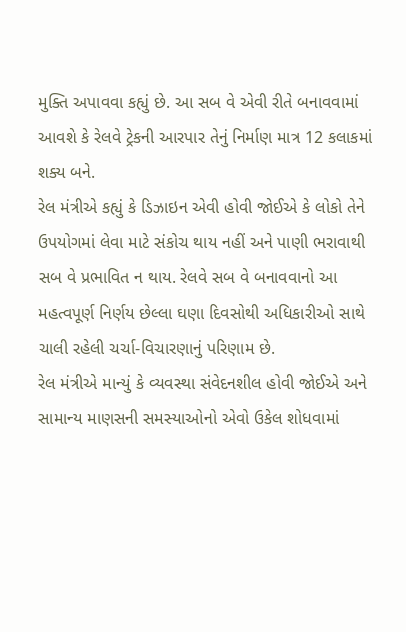મુક્તિ અપાવવા કહ્યું છે. આ સબ વે એવી રીતે બનાવવામાં આવશે કે રેલવે ટ્રેકની આરપાર તેનું નિર્માણ માત્ર 12 કલાકમાં શક્ય બને.
રેલ મંત્રીએ કહ્યું કે ડિઝાઇન એવી હોવી જોઈએ કે લોકો તેને ઉપયોગમાં લેવા માટે સંકોચ થાય નહીં અને પાણી ભરાવાથી સબ વે પ્રભાવિત ન થાય. રેલવે સબ વે બનાવવાનો આ મહત્વપૂર્ણ નિર્ણય છેલ્લા ઘણા દિવસોથી અધિકારીઓ સાથે ચાલી રહેલી ચર્ચા-વિચારણાનું પરિણામ છે.
રેલ મંત્રીએ માન્યું કે વ્યવસ્થા સંવેદનશીલ હોવી જોઈએ અને સામાન્ય માણસની સમસ્યાઓનો એવો ઉકેલ શોધવામાં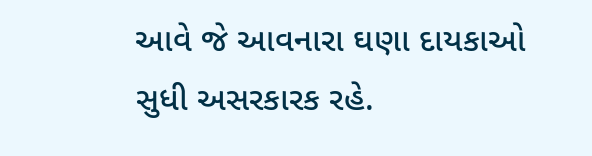આવે જે આવનારા ઘણા દાયકાઓ સુધી અસરકારક રહે.